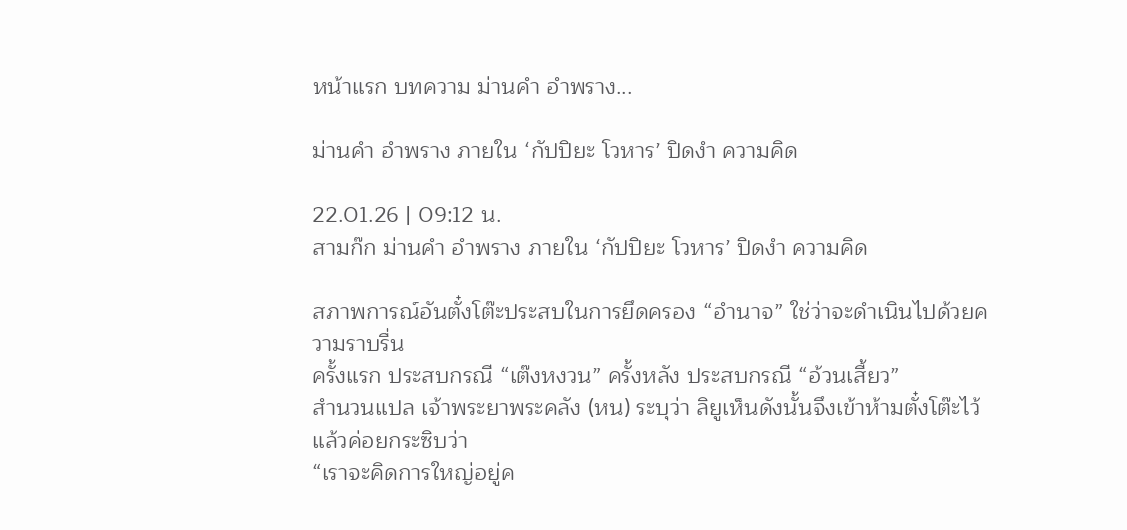หน้าแรก บทความ ม่านคำ อำพราง...

ม่านคำ อำพราง ภายใน ‘กัปปิยะ โวหาร’ ปิดงำ ความคิด

22.01.26 | 09:12 น.
สามก๊ก ม่านคำ อำพราง ภายใน ‘กัปปิยะ โวหาร’ ปิดงำ ความคิด

สภาพการณ์อันตั๋งโต๊ะประสบในการยึดครอง “อำนาจ” ใช่ว่าจะดำเนินไปด้วยความราบรื่น
ครั้งแรก ประสบกรณี “เต๊งหงวน” ครั้งหลัง ประสบกรณี “อ้วนเสี้ยว”
สำนวนแปล เจ้าพระยาพระคลัง (หน) ระบุว่า ลิยูเห็นดังนั้นจึงเข้าห้ามตั๋งโต๊ะไว้แล้วค่อยกระซิบว่า
“เราจะคิดการใหญ่อยู่ค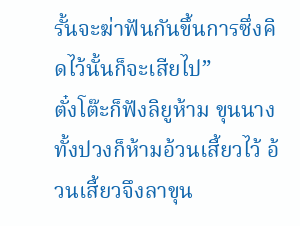รั้นจะฆ่าฟันกันขึ้นการซึ่งคิดไว้นั้นก็จะเสียไป”
ตั๋งโต๊ะก็ฟังลิยูห้าม ขุนนางทั้งปวงก็ห้ามอ้วนเสี้ยวไว้ อ้วนเสี้ยวจึงลาขุน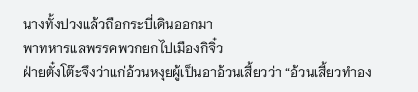นางทั้งปวงแล้วถือกระบี่เดินออกมา
พาทหารแลพรรคพวกยกไปเมืองกิจิ๋ว
ฝ่ายตั๋งโต๊ะจึงว่าแก่อ้วนหงุยผู้เป็นอาอ้วนเสี้ยวว่า “อ้วนเสี้ยวทำอง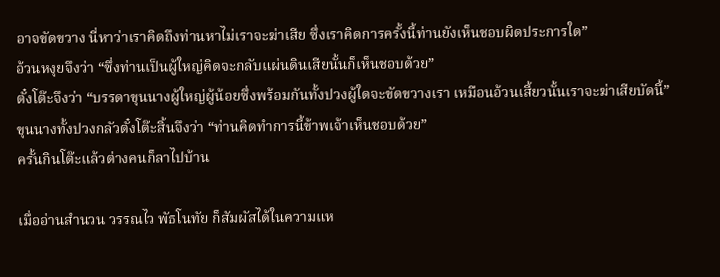อาจขัดขวาง นี่หาว่าเราคิดถึงท่านหาไม่เราจะฆ่าเสีย ซึ่งเราคิดการครั้งนี้ท่านยังเห็นชอบผิดประการใด”
อ้วนหงุยจึงว่า “ซึ่งท่านเป็นผู้ใหญ่คิดจะกลับแผ่นดินเสียนั้นก็เห็นชอบด้วย”
ตั๋งโต๊ะจึงว่า “บรรดาขุนนางผู้ใหญ่ผู้น้อยซึ่งพร้อมกันทั้งปวงผู้ใดจะขัดขวางเรา เหมือนอ้วนเสี้ยวนั้นเราจะฆ่าเสียบัดนี้”
ขุนนางทั้งปวงกลัวตั๋งโต๊ะสิ้นจึงว่า “ท่านคิดทำการนี้ข้าพเจ้าเห็นชอบด้วย”
ครั้นกินโต๊ะแล้วต่างคนก็ลาไปบ้าน

เมื่ออ่านสำนวน วรรณไว พัธโนทัย ก็สัมผัสได้ในความแห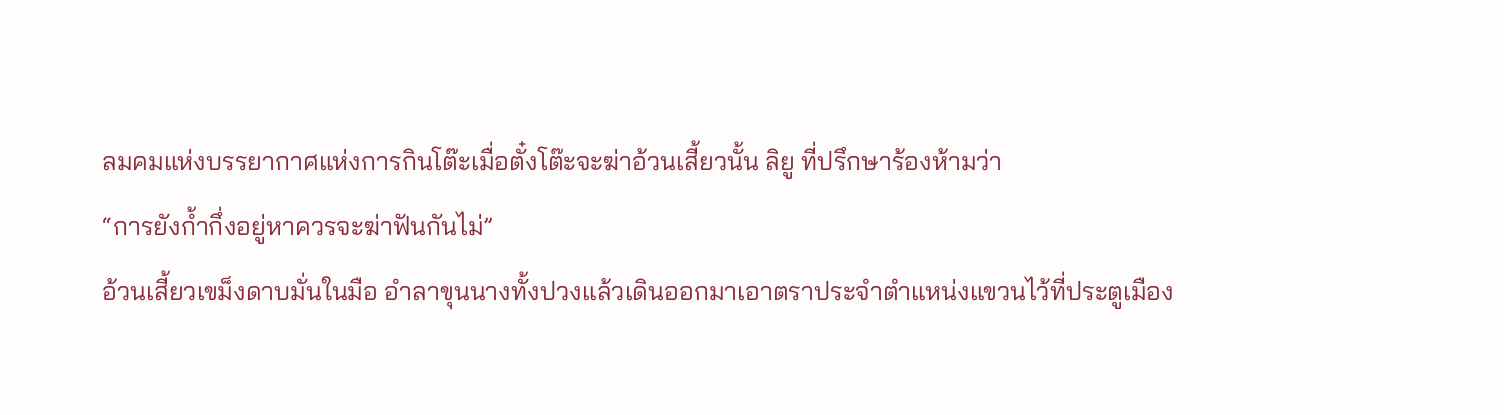ลมคมแห่งบรรยากาศแห่งการกินโต๊ะเมื่อตั๋งโต๊ะจะฆ่าอ้วนเสี้ยวนั้น ลิยู ที่ปรึกษาร้องห้ามว่า
“การยังก้ำกึ่งอยู่หาควรจะฆ่าฟันกันไม่”
อ้วนเสี้ยวเขม็งดาบมั่นในมือ อำลาขุนนางทั้งปวงแล้วเดินออกมาเอาตราประจำตำแหน่งแขวนไว้ที่ประตูเมือง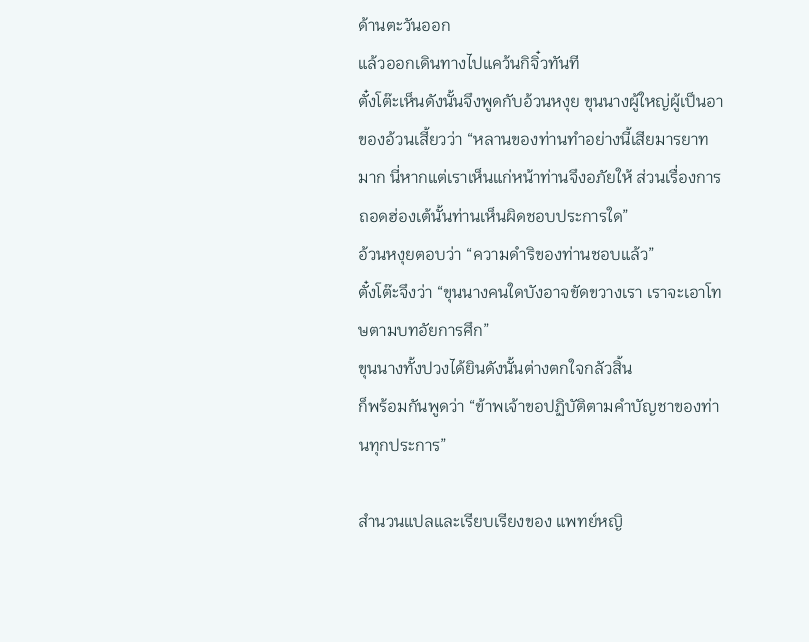ด้านตะวันออก
แล้วออกเดินทางไปแคว้นกิจิ๋วทันที
ตั๋งโต๊ะเห็นดังนั้นจึงพูดกับอ้วนหงุย ขุนนางผู้ใหญ่ผู้เป็นอาของอ้วนเสี้ยวว่า “หลานของท่านทำอย่างนี้เสียมารยาทมาก นี่หากแต่เราเห็นแก่หน้าท่านจึงอภัยให้ ส่วนเรื่องการถอดฮ่องเต้นั้นท่านเห็นผิดชอบประการใด”
อ้วนหงุยตอบว่า “ความดำริของท่านชอบแล้ว”
ตั๋งโต๊ะจึงว่า “ขุนนางคนใดบังอาจขัดขวางเรา เราจะเอาโทษตามบทอัยการศึก”
ขุนนางทั้งปวงได้ยินดังนั้นต่างตกใจกลัวสิ้น
ก็พร้อมกันพูดว่า “ข้าพเจ้าขอปฏิบัติตามคำบัญชาของท่านทุกประการ”

สํานวนแปลและเรียบเรียงของ แพทย์หญิ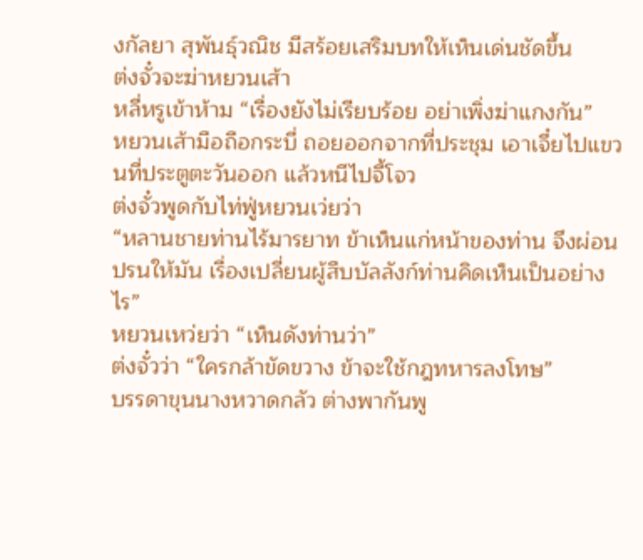งกัลยา สุพันธุ์วณิช มีสร้อยเสริมบทให้เห็นเด่นชัดขึ้น
ต่งจั๋วจะฆ่าหยวนเส้า
หลี่หรูเข้าห้าม “เรื่องยังไม่เรียบร้อย อย่าเพิ่งฆ่าแกงกัน”
หยวนเส้ามือถือกระบี่ ถอยออกจากที่ประชุม เอาเจี๋ยไปแขวนที่ประตูตะวันออก แล้วหนีไปจี้โจว
ต่งจั๋วพูดกับไท่ฟู่หยวนเว่ยว่า
“หลานชายท่านไร้มารยาท ข้าเห็นแก่หน้าของท่าน จึงผ่อนปรนให้มัน เรื่องเปลี่ยนผู้สืบบัลลังก์ท่านคิดเห็นเป็นอย่างไร”
หยวนเหว่ยว่า “เห็นดังท่านว่า”
ต่งจั๋วว่า “ใครกล้าขัดขวาง ข้าจะใช้กฎทหารลงโทษ”
บรรดาขุนนางหวาดกลัว ต่างพากันพู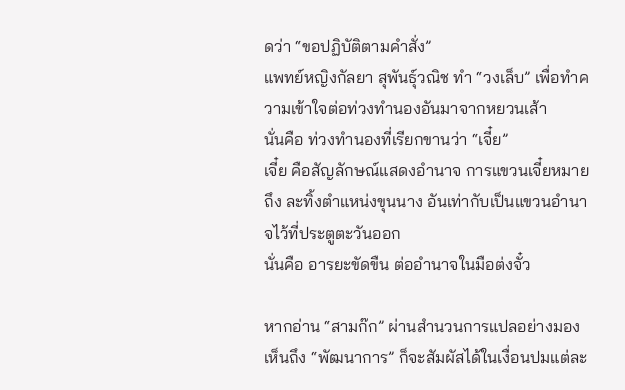ดว่า “ขอปฏิบัติตามคำสั่ง”
แพทย์หญิงกัลยา สุพันธุ์วณิช ทำ “วงเล็บ” เพื่อทำความเข้าใจต่อท่วงทำนองอันมาจากหยวนเส้า
นั่นคือ ท่วงทำนองที่เรียกขานว่า “เจี๋ย”
เจี๋ย คือสัญลักษณ์แสดงอำนาจ การแขวนเจี๋ยหมายถึง ละทิ้งตำแหน่งขุนนาง อันเท่ากับเป็นแขวนอำนาจไว้ที่ประตูตะวันออก
นั่นคือ อารยะขัดขืน ต่ออำนาจในมือต่งจั๋ว

หากอ่าน “สามก๊ก” ผ่านสำนวนการแปลอย่างมองเห็นถึง “พัฒนาการ” ก็จะสัมผัสได้ในเงื่อนปมแต่ละ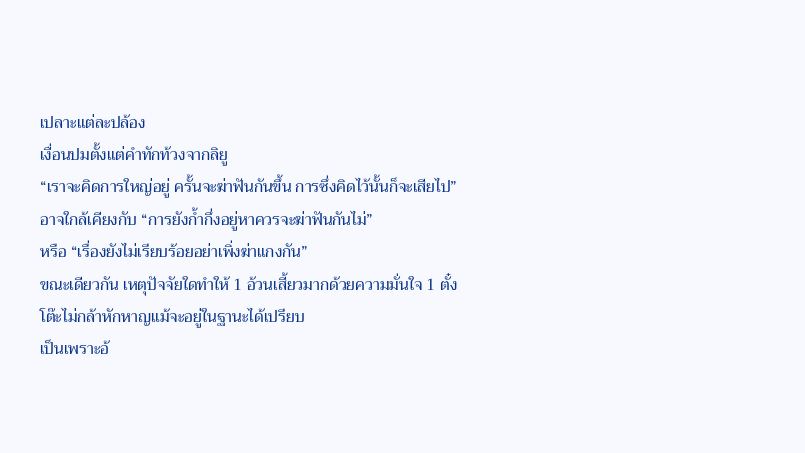เปลาะแต่ละปล้อง
เงื่อนปมตั้งแต่คำทักท้วงจากลิยู
“เราจะคิดการใหญ่อยู่ ครั้นจะฆ่าฟันกันขึ้น การซึ่งคิดไว้นั้นก็จะเสียไป” อาจใกล้เคียงกับ “การยังก้ำกึ่งอยู่หาควรจะฆ่าฟันกันไม่”
หรือ “เรื่องยังไม่เรียบร้อยอย่าเพิ่งฆ่าแกงกัน”
ขณะเดียวกัน เหตุปัจจัยใดทำให้ 1 อ้วนเสี้ยวมากด้วยความมั่นใจ 1 ตั๋งโต๊ะไม่กล้าหักหาญแม้จะอยู่ในฐานะได้เปรียบ
เป็นเพราะอ้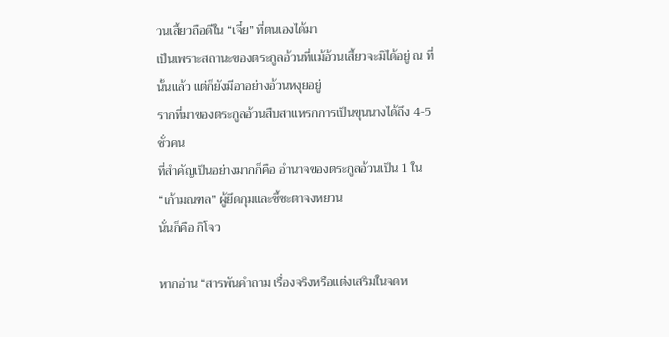วนเสี้ยวถือดีใน “เจี๋ย” ที่ตนเองได้มา
เป็นเพราะสถานะของตระกูลอ้วนที่แม้อ้วนเสี้ยวจะมิได้อยู่ ณ ที่นั้นแล้ว แต่ก็ยังมีอาอย่างอ้วนหงุยอยู่
รากที่มาของตระกูลอ้วนสืบสาแหรกการเป็นขุนนางได้ถึง 4-5 ชั่วคน
ที่สำคัญเป็นอย่างมากก็คือ อำนาจของตระกูลอ้วนเป็น 1 ใน “เก้ามณฑล” ผู้ยึดกุมและชี้ชะตาจงหยวน
นั่นก็คือ กิโจว

หากอ่าน “สารพันคำถาม เรื่องจริงหรือแต่งเสริมในจดห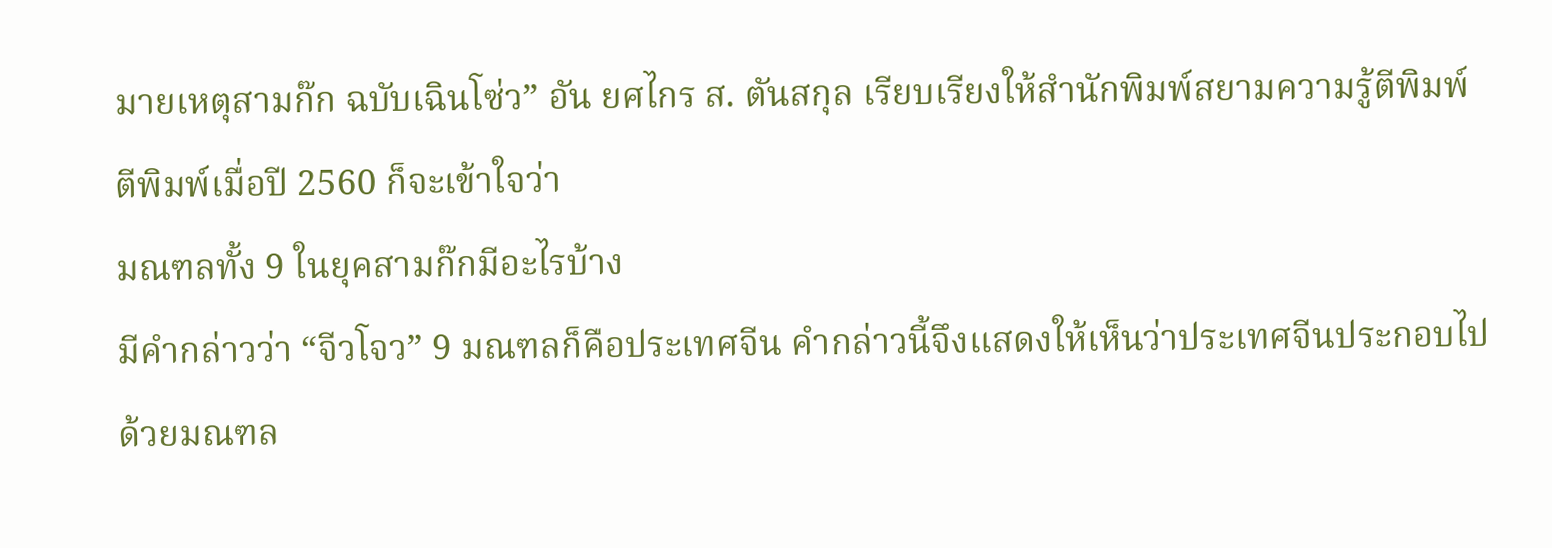มายเหตุสามก๊ก ฉบับเฉินโซ่ว” อัน ยศไกร ส. ตันสกุล เรียบเรียงให้สำนักพิมพ์สยามความรู้ตีพิมพ์ ตีพิมพ์เมื่อปี 2560 ก็จะเข้าใจว่า
มณฑลทั้ง 9 ในยุคสามก๊กมีอะไรบ้าง
มีคำกล่าวว่า “จีวโจว” 9 มณฑลก็คือประเทศจีน คำกล่าวนี้จึงแสดงให้เห็นว่าประเทศจีนประกอบไปด้วยมณฑล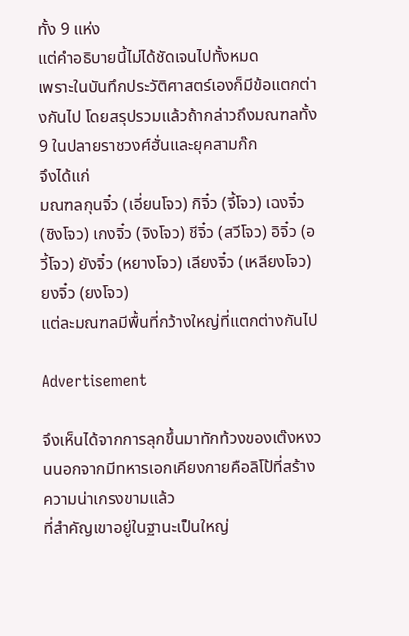ทั้ง 9 แห่ง
แต่คำอธิบายนี้ไม่ได้ชัดเจนไปทั้งหมด
เพราะในบันทึกประวัติศาสตร์เองก็มีข้อแตกต่างกันไป โดยสรุปรวมแล้วถ้ากล่าวถึงมณฑลทั้ง 9 ในปลายราชวงศ์ฮั่นและยุคสามก๊ก
จึงได้แก่
มณฑลกุนจิ๋ว (เอี่ยนโจว) กิจิ๋ว (จี้โจว) เฉงจิ๋ว (ชิงโจว) เกงจิ๋ว (จิงโจว) ชีจิ๋ว (สวีโจว) อิจิ๋ว (อวี้โจว) ยังจิ๋ว (หยางโจว) เลียงจิ๋ว (เหลียงโจว) ยงจิ๋ว (ยงโจว)
แต่ละมณฑลมีพื้นที่กว้างใหญ่ที่แตกต่างกันไป

Advertisement

จึงเห็นได้จากการลุกขึ้นมาทักท้วงของเต๊งหงวนนอกจากมีทหารเอกเคียงกายคือลิโป้ที่สร้างความน่าเกรงขามแล้ว
ที่สำคัญเขาอยู่ในฐานะเป็นใหญ่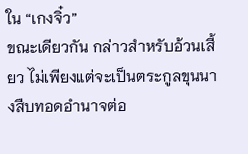ใน “เกงจิ๋ว”
ขณะเดียวกัน กล่าวสำหรับอ้วนเสี้ยว ไม่เพียงแต่จะเป็นตระกูลขุนนางสืบทอดอำนาจต่อ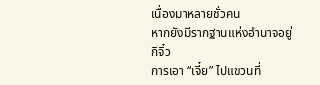เนื่องมาหลายชั่วคน
หากยังมีรากฐานแห่งอำนาจอยู่กิจิ๋ว
การเอา “เจี๋ย” ไปแขวนที่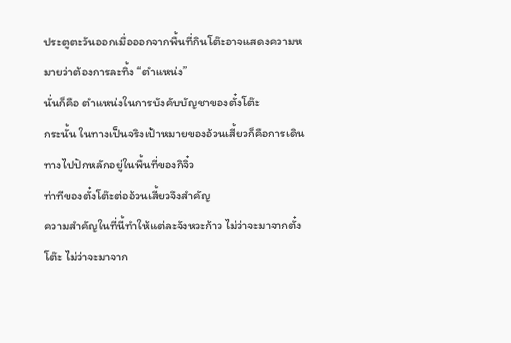ประตูตะวันออกเมื่อออกจากพื้นที่กินโต๊ะอาจแสดงความหมายว่าต้องการละทิ้ง “ตำแหน่ง”
นั่นก็คือ ตำแหน่งในการบังคับบัญชาของตั๋งโต๊ะ
กระนั้น ในทางเป็นจริงเป้าหมายของอ้วนเสี้ยวก็คือการเดินทางไปปักหลักอยู่ในพื้นที่ของกิจิ๋ว
ท่าทีของตั๋งโต๊ะต่ออ้วนเสี้ยวจึงสำคัญ
ความสำคัญในที่นี้ทำให้แต่ละจังหวะก้าว ไม่ว่าจะมาจากตั๋งโต๊ะ ไม่ว่าจะมาจาก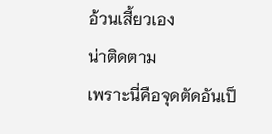อ้วนเสี้ยวเอง
น่าติดตาม
เพราะนี่คือจุดตัดอันเป็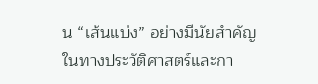น “เส้นแบ่ง” อย่างมีนัยสำคัญในทางประวัติศาสตร์และกา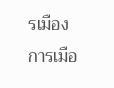รเมือง
การเมือ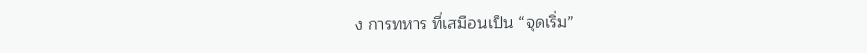ง การทหาร ที่เสมือนเป็น “จุดเริ่ม”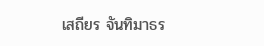เสถียร จันทิมาธร